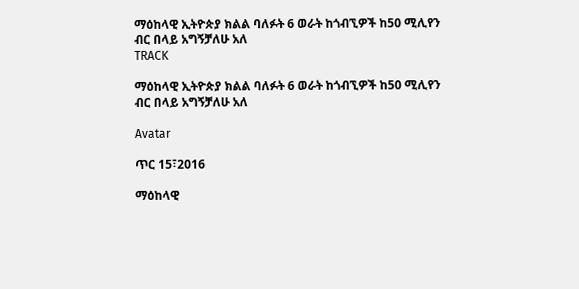ማዕከላዊ ኢትዮጵያ ክልል ባለፉት 6 ወራት ከጎብኚዎች ከ50 ሚሊየን ብር በላይ አግኝቻለሁ አለ
TRACK

ማዕከላዊ ኢትዮጵያ ክልል ባለፉት 6 ወራት ከጎብኚዎች ከ50 ሚሊየን ብር በላይ አግኝቻለሁ አለ

Avatar

ጥር 15፣2016

ማዕከላዊ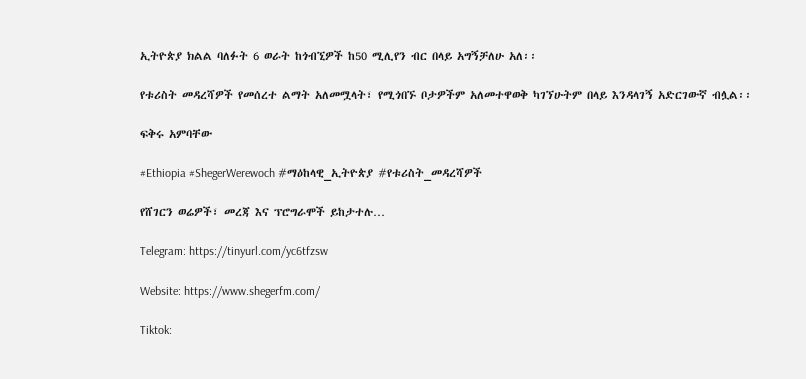ኢትዮጵያ ክልል ባለፉት 6 ወራት ከጎብኚዎች ከ50 ሚሊየን ብር በላይ አግኝቻለሁ አለ፡፡

የቱሪስት መዳረሻዎች የመሰረተ ልማት አለመሟላት፣ የሚጎበኙ ቦታዎችም አለመተዋወቅ ካገኘሁትም በላይ እንዳላገኝ አድርገውኛ ብሏል፡፡

ፍቅሩ አምባቸው

#Ethiopia #ShegerWerewoch #ማዕከላዊ_ኢትዮጵያ #የቱሪስት_መዳረሻዎች

የሸገርን ወሬዎች፣ መረጃ እና ፕሮግራሞች ይከታተሉ…

Telegram: https://tinyurl.com/yc6tfzsw

Website: https://www.shegerfm.com/

Tiktok: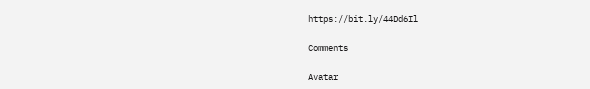https://bit.ly/44Dd6Il

Comments

Avatar